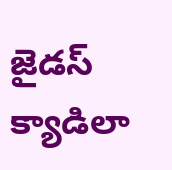జైడస్ క్యాడిలా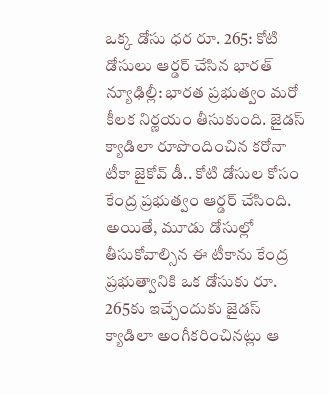ఒక్క డోసు ధర రూ. 265: కోటి డోసులు ఆర్డర్ చేసిన భారత్
న్యూఢిల్లీ: భారత ప్రభుత్వం మరో కీలక నిర్ణయం తీసుకుంది. జైడస్ క్యాడిలా రూపొందించిన కరోనా టీకా జైకోవ్ డీ.. కోటి డోసుల కోసం కేంద్ర ప్రభుత్వం ఆర్డర్ చేసింది. అయితే, మూడు డోసుల్లో తీసుకోవాల్సిన ఈ టీకాను కేంద్ర ప్రభుత్వానికి ఒక డోసుకు రూ. 265కు ఇచ్చేందుకు జైడస్ క్యాడిలా అంగీకరించినట్లు ఆ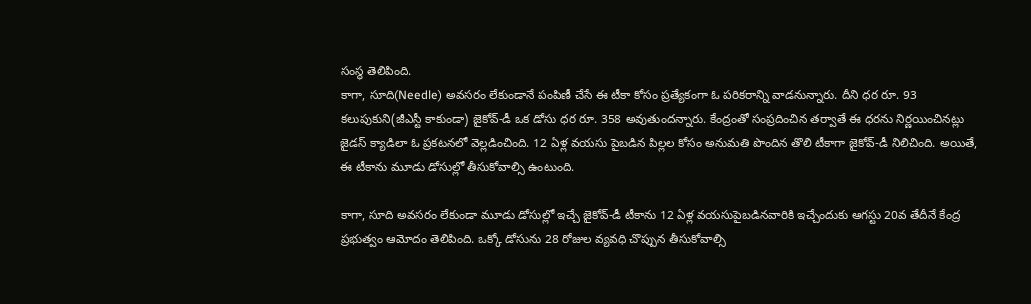సంస్థ తెలిపింది.
కాగా, సూది(Needle) అవసరం లేకుండానే పంపిణీ చేసే ఈ టీకా కోసం ప్రత్యేకంగా ఓ పరికరాన్ని వాడనున్నారు. దీని ధర రూ. 93 కలుపుకుని(జీఎస్టీ కాకుండా) జైకోవ్-డీ ఒక డోసు ధర రూ. 358 అవుతుందన్నారు. కేంద్రంతో సంప్రదించిన తర్వాతే ఈ ధరను నిర్ణయించినట్లు జైడస్ క్యాడిలా ఓ ప్రకటనలో వెల్లడించింది. 12 ఏళ్ల వయసు పైబడిన పిల్లల కోసం అనుమతి పొందిన తొలి టీకాగా జైకోవ్-డీ నిలిచింది. అయితే, ఈ టీకాను మూడు డోసుల్లో తీసుకోవాల్సి ఉంటుంది.

కాగా, సూది అవసరం లేకుండా మూడు డోసుల్లో ఇచ్చే జైకోవ్-డీ టీకాను 12 ఏళ్ల వయసుపైబడినవారికి ఇచ్చేందుకు ఆగస్టు 20వ తేదీనే కేంద్ర ప్రభుత్వం ఆమోదం తెలిపింది. ఒక్కో డోసును 28 రోజుల వ్యవధి చొప్పున తీసుకోవాల్సి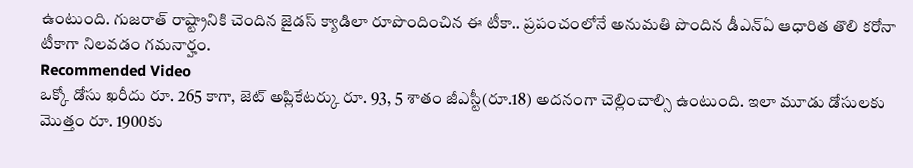ఉంటుంది. గుజరాత్ రాష్ట్రానికి చెందిన జైడస్ క్యాడిలా రూపొందించిన ఈ టీకా.. ప్రపంచంలోనే అనుమతి పొందిన డీఎన్ఏ ఆధారిత తొలి కరోనా టీకాగా నిలవడం గమనార్హం.
Recommended Video
ఒక్కో డోసు ఖరీదు రూ. 265 కాగా, జెట్ అప్లికేటర్కు రూ. 93, 5 శాతం జీఎస్టీ(రూ.18) అదనంగా చెల్లించాల్సి ఉంటుంది. ఇలా మూడు డోసులకు మొత్తం రూ. 1900కు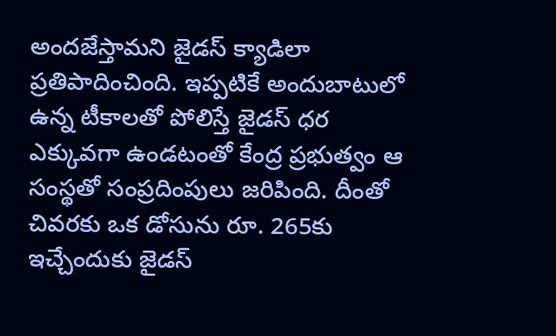అందజేస్తామని జైడస్ క్యాడిలా ప్రతిపాదించింది. ఇప్పటికే అందుబాటులో ఉన్న టీకాలతో పోలిస్తే జైడస్ ధర ఎక్కువగా ఉండటంతో కేంద్ర ప్రభుత్వం ఆ సంస్థతో సంప్రదింపులు జరిపింది. దీంతో చివరకు ఒక డోసును రూ. 265కు ఇచ్చేందుకు జైడస్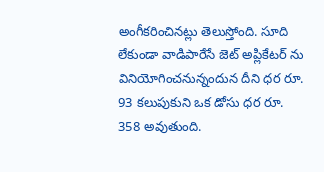అంగీకరించినట్లు తెలుస్తోంది. సూది లేకుండా వాడిపారేసే జెట్ అప్లికేటర్ ను వినియోగించనున్నందున దీని ధర రూ. 93 కలుపుకుని ఒక డోసు ధర రూ. 358 అవుతుంది.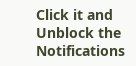Click it and Unblock the Notifications